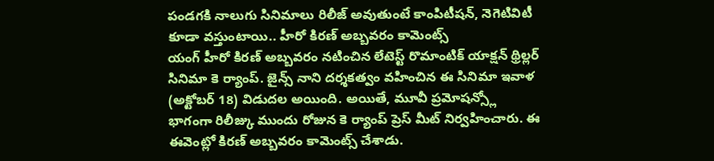పండగకి నాలుగు సినిమాలు రిలీజ్ అవుతుంటే కాంపిటీషన్, నెగెటివిటీ కూడా వస్తుంటాయి.. హీరో కిరణ్ అబ్బవరం కామెంట్స్
యంగ్ హీరో కిరణ్ అబ్బవరం నటించిన లేటెస్ట్ రొమాంటిక్ యాక్షన్ థ్రిల్లర్ సినిమా కె ర్యాంప్. జైన్స్ నాని దర్శకత్వం వహించిన ఈ సినిమా ఇవాళ (అక్టోబర్ 18) విడుదల అయింది. అయితే, మూవీ ప్రమోషన్స్లో భాగంగా రిలీజ్కు ముందు రోజున కె ర్యాంప్ ప్రెస్ మీట్ నిర్వహించారు. ఈ ఈవెంట్లో కిరణ్ అబ్బవరం కామెంట్స్ చేశాడు.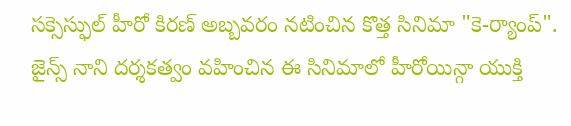సక్సెస్ఫుల్ హీరో కిరణ్ అబ్బవరం నటించిన కొత్త సినిమా "కె-ర్యాంప్". జైన్స్ నాని దర్శకత్వం వహించిన ఈ సినిమాలో హీరోయిన్గా యుక్తి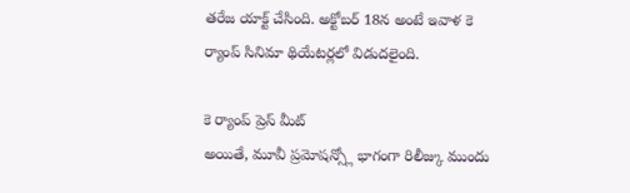తరేజ యాక్ట్ చేసింది. అక్టోబర్ 18న అంటే ఇవాళ కె ర్యాంప్ సినిమా థియేటర్లలో విడుదలైంది.

కె ర్యాంప్ ప్రెస్ మీట్
అయితే, మూవీ ప్రమోషన్స్లో భాగంగా రిలీజ్కు ముందు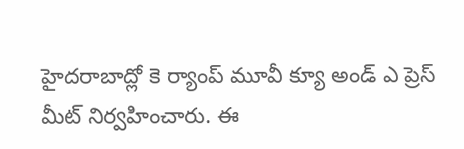హైదరాబాద్లో కె ర్యాంప్ మూవీ క్యూ అండ్ ఎ ప్రెస్ మీట్ నిర్వహించారు. ఈ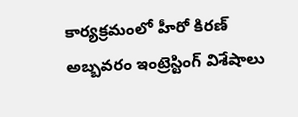కార్యక్రమంలో హీరో కిరణ్ అబ్బవరం ఇంట్రెస్టింగ్ విశేషాలు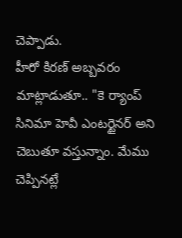చెప్పాడు.
హీరో కిరణ్ అబ్బవరం మాట్లాడుతూ.. "కె ర్యాంప్ సినిమా హెవీ ఎంటర్టైనర్ అని చెబుతూ వస్తున్నాం. మేము చెప్పినట్లే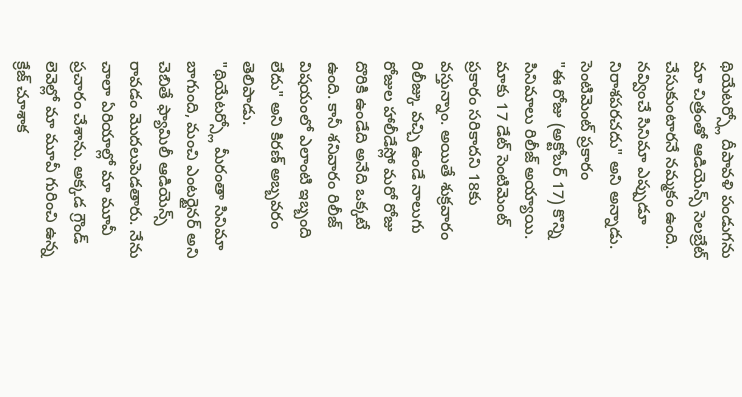థియేటర్స్లో దీపావళి పండుగను మా చిత్రంతో ఆడియెన్స్ సెలబ్రేట్ చేసుకుంటారనే నమ్మకం ఉంది. నవ్వించే సినిమా ఎప్పుడూ నిరాశపరచదు" అని అన్నాడు.
సెంటిమెంట్ ప్రకారం
"ఈ రోజు (అక్టోబర్ 17) కొన్ని సినిమాలు రిలీజ్ అయ్యాయి. మాకు 17 డేట్ సెంటిమెంట్ ప్రకారం సరికాదని 18కు వస్తున్నాం. అయితే శుక్రవారం రిలీజ్కు వచ్చి ఉండే నాలుగు రోజుల హాలీడేస్లో మరో రోజు దొరికి ఉండేది అనేది ఒక్కటే ఉంది. కానీ శనివారం రిలీజ్ విషయంలో ఎలాంటి ఇబ్బంది లేదు" అని కిరణ్ అబ్బవరం తెలిపాడు.
"థియేటర్స్లో మీరంతా సినిమా బాగుంది, మంచి ఎంటర్టైనర్ అని చెబితే ఫ్యామిలీ ఆడియెన్స్ రావడం మొదలుపెడతారు. నేను చాలా ఏరియాల్లో మా మూవీ ప్రచారం చేశాను. అక్కడ గ్రౌండ్ లెవెల్లో మా మూవీ గురించి ఉన్న క్రేజ్ చూశాక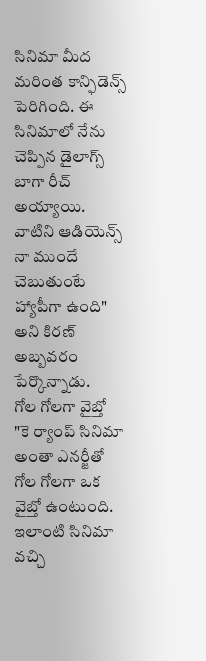సినిమా మీద మరింత కాన్ఫిడెన్స్ పెరిగింది. ఈ సినిమాలో నేను చెప్పిన డైలాగ్స్ బాగా రీచ్ అయ్యాయి. వాటిని ఆడియెన్స్ నా ముందే చెబుతుంటే హ్యాపీగా ఉంది" అని కిరణ్ అబ్బవరం పేర్కొన్నాడు.
గోల గోలగా వైబ్తో
"కె ర్యాంప్ సినిమా అంతా ఎనర్జీతో గోల గోలగా ఒక వైబ్తో ఉంటుంది. ఇలాంటి సినిమా వచ్చి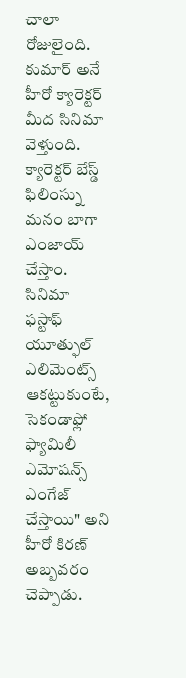చాలా రోజులైంది. కుమార్ అనే హీరో క్యారెక్టర్ మీద సినిమా వెళ్తుంది. క్యారెక్టర్ బేస్డ్ ఫిలింస్ను మనం బాగా ఎంజాయ్ చేస్తాం. సినిమా ఫస్టాఫ్ యూత్ఫుల్ ఎలిమెంట్స్ ఆకట్టుకుంటే, సెకండాఫ్లో ఫ్యామిలీ ఎమోషన్స్ ఎంగేజ్ చేస్తాయి" అని హీరో కిరణ్ అబ్బవరం చెప్పాడు.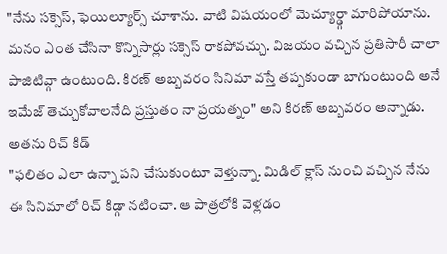"నేను సక్సెస్, ఫెయిల్యూర్స్ చూశాను. వాటి విషయంలో మెచ్యూర్డ్గా మారిపోయాను. మనం ఎంత చేసినా కొన్నిసార్లు సక్సెస్ రాకపోవచ్చు. విజయం వచ్చిన ప్రతిసారీ చాలా పాజిటివ్గా ఉంటుంది. కిరణ్ అబ్బవరం సినిమా వస్తే తప్పకుండా బాగుంటుంది అనే ఇమేజ్ తెచ్చుకోవాలనేది ప్రస్తుతం నా ప్రయత్నం" అని కిరణ్ అబ్బవరం అన్నాడు.
అతను రిచ్ కిడ్
"ఫలితం ఎలా ఉన్నా పని చేసుకుంటూ వెళ్తున్నా. మిడిల్ క్లాస్ నుంచి వచ్చిన నేను ఈ సినిమాలో రిచ్ కిడ్గా నటించా. ఆ పాత్రలోకి వెళ్లడం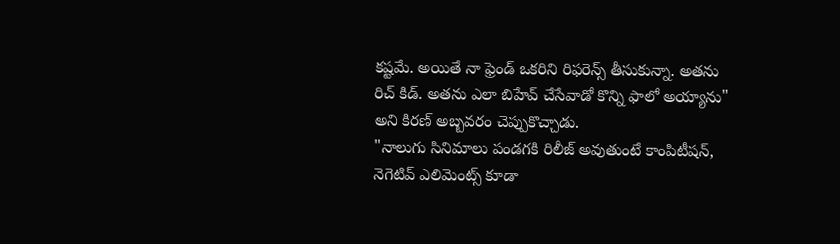కష్టమే. అయితే నా ఫ్రెండ్ ఒకరిని రిఫరెన్స్ తీసుకున్నా. అతను రిచ్ కిడ్. అతను ఎలా బిహేవ్ చేసేవాడో కొన్ని ఫాలో అయ్యాను" అని కిరణ్ అబ్బవరం చెప్పుకొచ్చాడు.
"నాలుగు సినిమాలు పండగకి రిలీజ్ అవుతుంటే కాంపిటీషన్, నెగెటివ్ ఎలిమెంట్స్ కూడా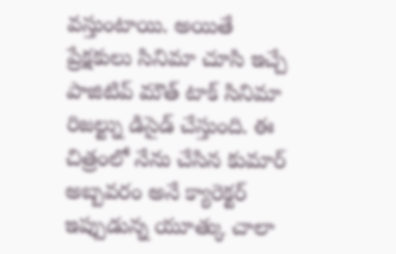వస్తుంటాయి. అయితే ప్రేక్షకులు సినిమా చూసి ఇచ్చే పాజిటివ్ మౌత్ టాక్ సినిమా రిజల్ట్ను డిసైడ్ చేస్తుంది. ఈ చిత్రంలో నేను చేసిన కుమార్ అబ్బవరం అనే క్యారెక్టర్ ఇప్పుడున్న యూత్కు చాలా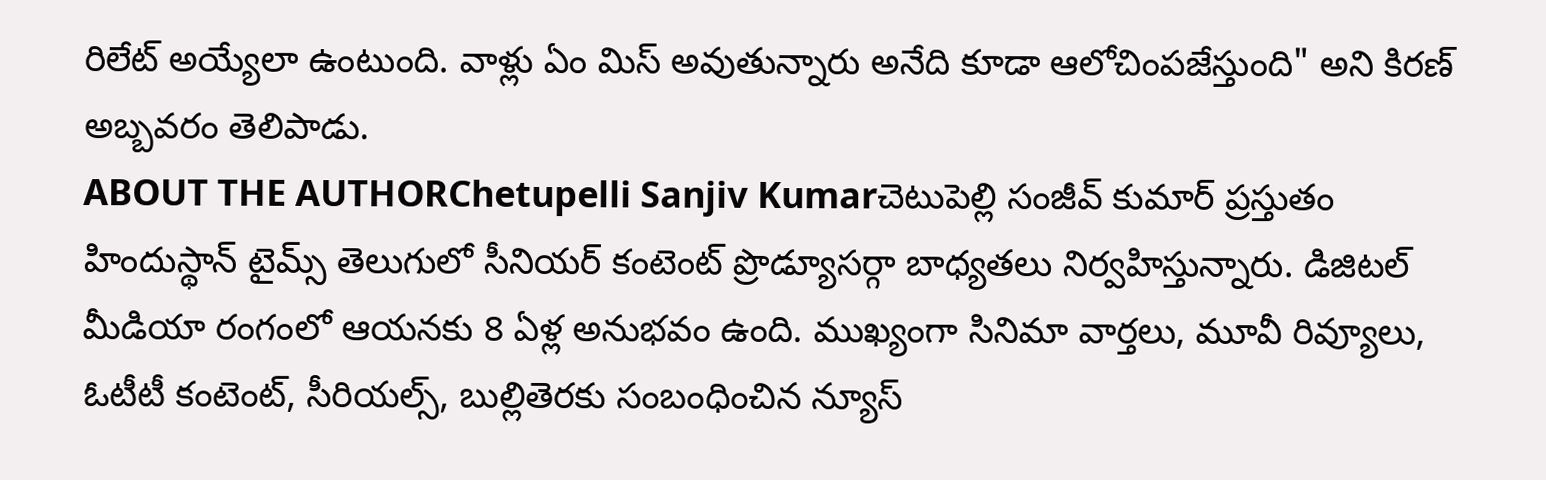రిలేట్ అయ్యేలా ఉంటుంది. వాళ్లు ఏం మిస్ అవుతున్నారు అనేది కూడా ఆలోచింపజేస్తుంది" అని కిరణ్ అబ్బవరం తెలిపాడు.
ABOUT THE AUTHORChetupelli Sanjiv Kumarచెటుపెల్లి సంజీవ్ కుమార్ ప్రస్తుతం హిందుస్థాన్ టైమ్స్ తెలుగులో సీనియర్ కంటెంట్ ప్రొడ్యూసర్గా బాధ్యతలు నిర్వహిస్తున్నారు. డిజిటల్ మీడియా రంగంలో ఆయనకు 8 ఏళ్ల అనుభవం ఉంది. ముఖ్యంగా సినిమా వార్తలు, మూవీ రివ్యూలు, ఓటీటీ కంటెంట్, సీరియల్స్, బుల్లితెరకు సంబంధించిన న్యూస్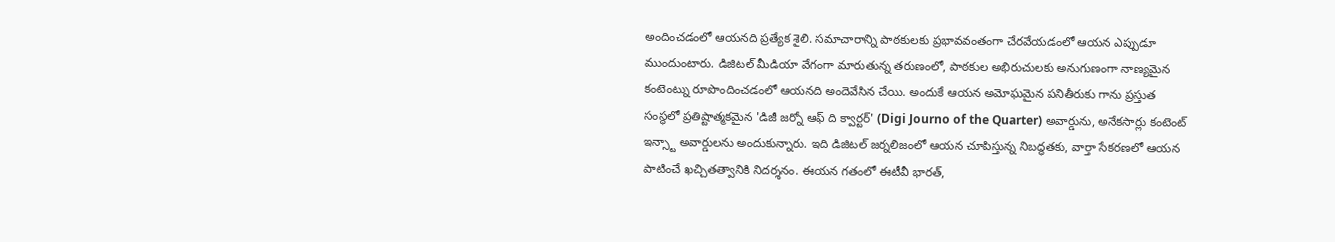అందించడంలో ఆయనది ప్రత్యేక శైలి. సమాచారాన్ని పాఠకులకు ప్రభావవంతంగా చేరవేయడంలో ఆయన ఎప్పుడూ ముందుంటారు. డిజిటల్ మీడియా వేగంగా మారుతున్న తరుణంలో, పాఠకుల అభిరుచులకు అనుగుణంగా నాణ్యమైన కంటెంట్ను రూపొందించడంలో ఆయనది అందెవేసిన చేయి. అందుకే ఆయన అమోఘమైన పనితీరుకు గాను ప్రస్తుత సంస్థలో ప్రతిష్టాత్మకమైన 'డిజీ జర్నో ఆఫ్ ది క్వార్టర్' (Digi Journo of the Quarter) అవార్డును, అనేకసార్లు కంటెంట్ ఇన్స్టా అవార్డులను అందుకున్నారు. ఇది డిజిటల్ జర్నలిజంలో ఆయన చూపిస్తున్న నిబద్ధతకు, వార్తా సేకరణలో ఆయన పాటించే ఖచ్చితత్వానికి నిదర్శనం. ఈయన గతంలో ఈటీవీ భారత్,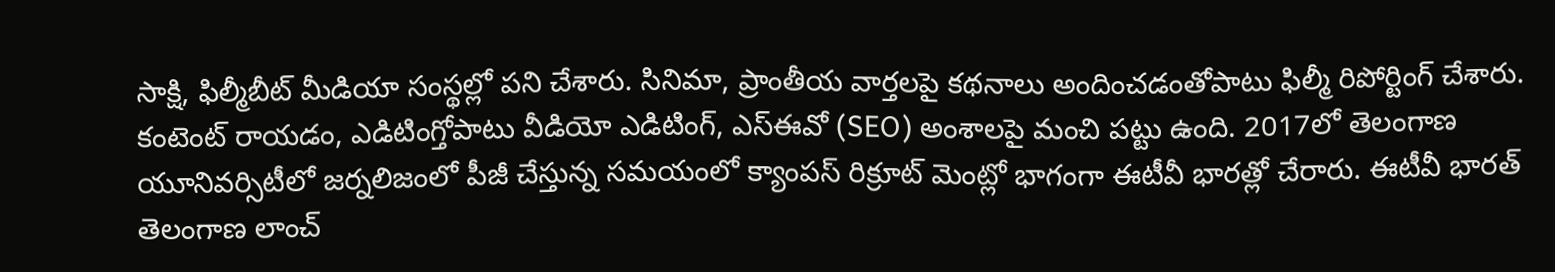సాక్షి, ఫిల్మీబీట్ మీడియా సంస్థల్లో పని చేశారు. సినిమా, ప్రాంతీయ వార్తలపై కథనాలు అందించడంతోపాటు ఫిల్మీ రిపోర్టింగ్ చేశారు. కంటెంట్ రాయడం, ఎడిటింగ్తోపాటు వీడియో ఎడిటింగ్, ఎస్ఈవో (SEO) అంశాలపై మంచి పట్టు ఉంది. 2017లో తెలంగాణ యూనివర్సిటీలో జర్నలిజంలో పీజీ చేస్తున్న సమయంలో క్యాంపస్ రిక్రూట్ మెంట్లో భాగంగా ఈటీవీ భారత్లో చేరారు. ఈటీవీ భారత్ తెలంగాణ లాంచ్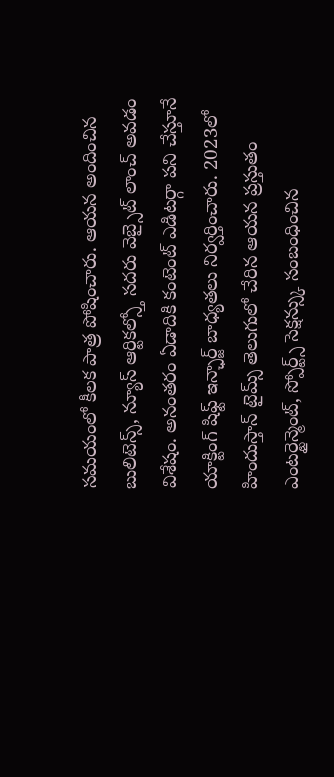సమయంలో కీలక పాత్ర పోషించారు. ఆయన అందించిన బులిటెన్స్, న్యూస్ ఆర్టికల్స్తో సదరు వెబ్సైట్ లాంచ్ అవడం విశేషం. అనంతరం ఏడాదికి కంటెంట్ ఎడిటర్గా పని చేస్తూనే యాక్టింగ్ షిఫ్ట్ ఇన్ఛార్జ్ బాధ్యతలు నిర్వర్తించారు. 2023లో హిందుస్తాన్ టైమ్స్ తెలుగులో చేరిన ఆయన ప్రస్తుతం ఎంటర్టైన్మెంట్, స్పోర్ట్స్ సెక్షన్స్కు సంబంధించిన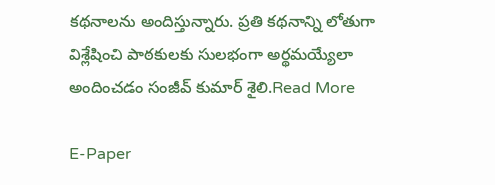కథనాలను అందిస్తున్నారు. ప్రతి కథనాన్ని లోతుగా విశ్లేషించి పాఠకులకు సులభంగా అర్థమయ్యేలా అందించడం సంజీవ్ కుమార్ శైలి.Read More

E-Paper